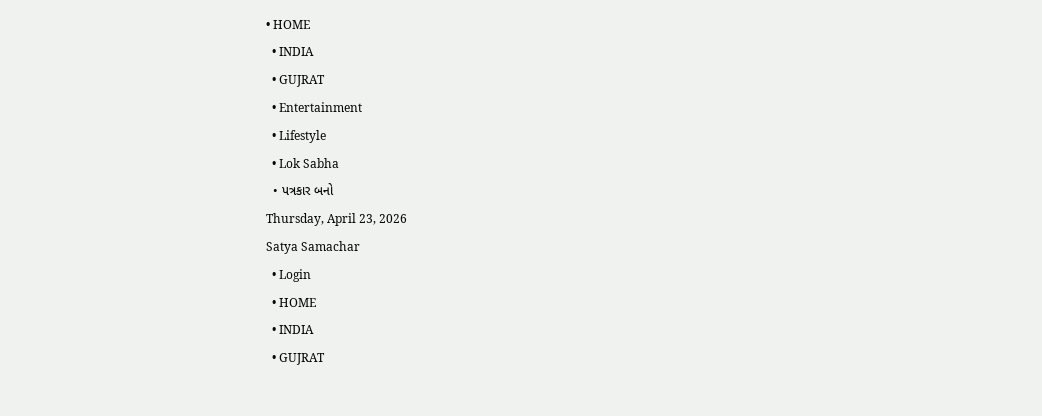• HOME
  • INDIA
  • GUJRAT
  • Entertainment
  • Lifestyle
  • Lok Sabha
  • પત્રકાર બનો
Thursday, April 23, 2026
Satya Samachar
  • Login
  • HOME
  • INDIA
  • GUJRAT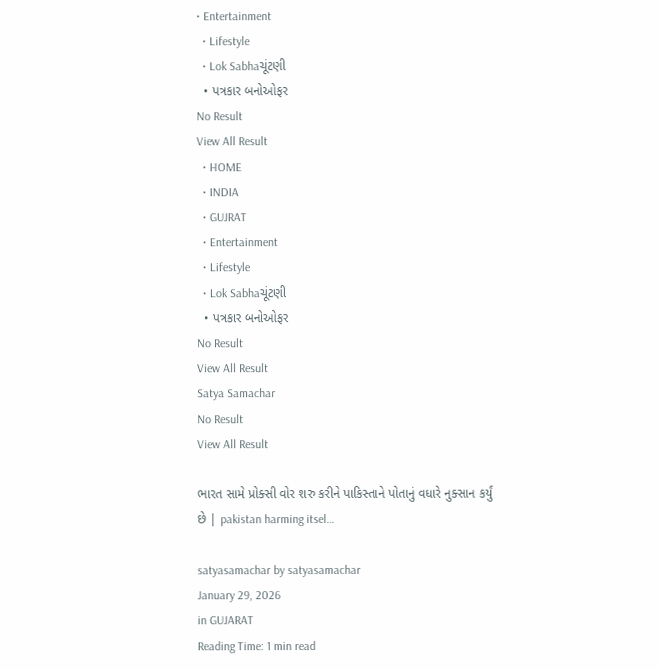• Entertainment
  • Lifestyle
  • Lok Sabhaચૂંટણી
  • પત્રકાર બનોઓફર
No Result
View All Result
  • HOME
  • INDIA
  • GUJRAT
  • Entertainment
  • Lifestyle
  • Lok Sabhaચૂંટણી
  • પત્રકાર બનોઓફર
No Result
View All Result
Satya Samachar
No Result
View All Result

ભારત સામે પ્રોક્સી વોર શરુ કરીને પાકિસ્તાને પોતાનું વધારે નુક્સાન કર્યું છે | pakistan harming itsel…

satyasamachar by satyasamachar
January 29, 2026
in GUJARAT
Reading Time: 1 min read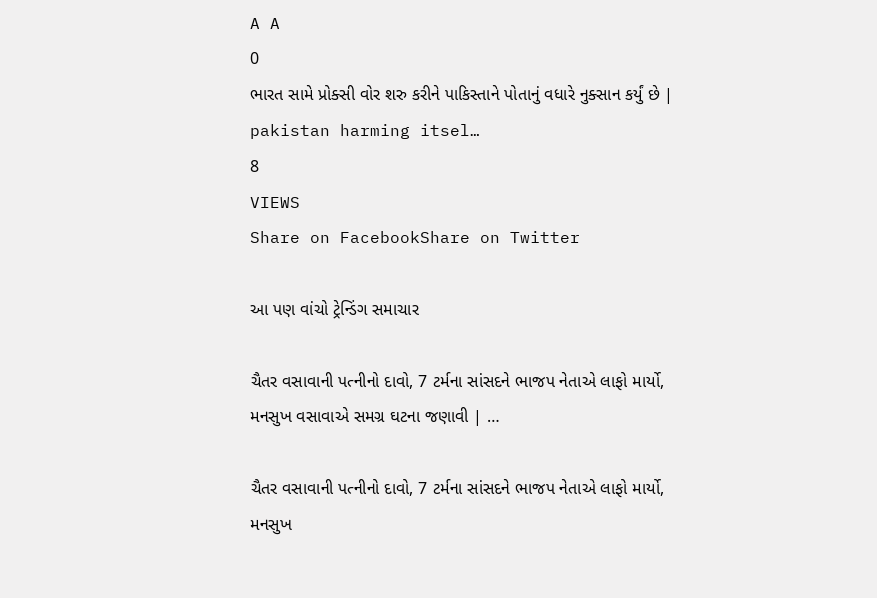A A
0
ભારત સામે પ્રોક્સી વોર શરુ કરીને પાકિસ્તાને પોતાનું વધારે નુક્સાન કર્યું છે | pakistan harming itsel…
8
VIEWS
Share on FacebookShare on Twitter

આ પણ વાંચો ટ્રેન્ડિંગ સમાચાર

ચૈતર વસાવાની પત્નીનો દાવો, 7 ટર્મના સાંસદને ભાજપ નેતાએ લાફો માર્યો, મનસુખ વસાવાએ સમગ્ર ઘટના જણાવી | …

ચૈતર વસાવાની પત્નીનો દાવો, 7 ટર્મના સાંસદને ભાજપ નેતાએ લાફો માર્યો, મનસુખ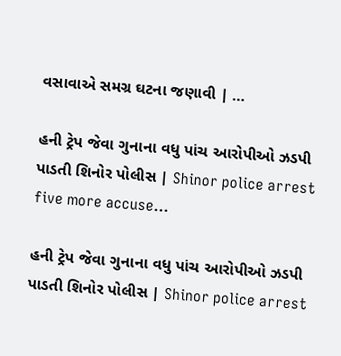વસાવાએ સમગ્ર ઘટના જણાવી | …

હની ટ્રેપ જેવા ગુનાના વધુ પાંચ આરોપીઓ ઝડપી પાડતી શિનોર પોલીસ | Shinor police arrest five more accuse…

હની ટ્રેપ જેવા ગુનાના વધુ પાંચ આરોપીઓ ઝડપી પાડતી શિનોર પોલીસ | Shinor police arrest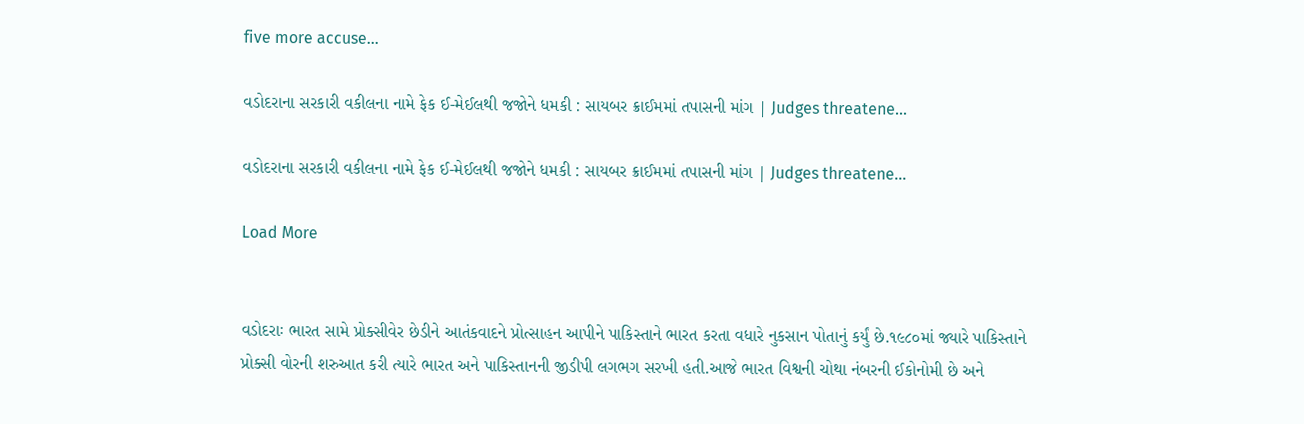five more accuse…

વડોદરાના સરકારી વકીલના નામે ફેક ઈ-મેઈલથી જજોને ધમકી : સાયબર ક્રાઈમમાં તપાસની માંગ | Judges threatene…

વડોદરાના સરકારી વકીલના નામે ફેક ઈ-મેઈલથી જજોને ધમકી : સાયબર ક્રાઈમમાં તપાસની માંગ | Judges threatene…

Load More


વડોદરાઃ ભારત સામે પ્રોક્સીવેર છેડીને આતંકવાદને પ્રોત્સાહન આપીને પાકિસ્તાને ભારત કરતા વધારે નુકસાન પોતાનું કર્યું છે.૧૯૮૦માં જ્યારે પાકિસ્તાને પ્રોક્સી વોરની શરુઆત કરી ત્યારે ભારત અને પાકિસ્તાનની જીડીપી લગભગ સરખી હતી.આજે ભારત વિશ્વની ચોથા નંબરની ઈકોનોમી છે અને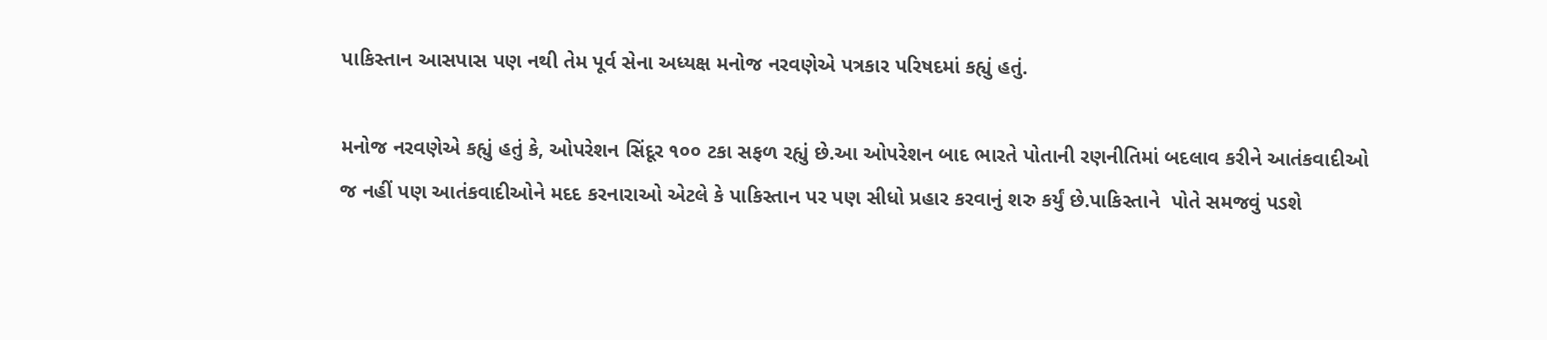પાકિસ્તાન આસપાસ પણ નથી તેમ પૂર્વ સેના અધ્યક્ષ મનોજ નરવણેએ પત્રકાર પરિષદમાં કહ્યું હતું.

મનોજ નરવણેએ કહ્યું હતું કે, ઓપરેશન સિંદૂર ૧૦૦ ટકા સફળ રહ્યું છે.આ ઓપરેશન બાદ ભારતે પોતાની રણનીતિમાં બદલાવ કરીને આતંકવાદીઓ જ નહીં પણ આતંકવાદીઓને મદદ કરનારાઓ એટલે કે પાકિસ્તાન પર પણ સીધો પ્રહાર કરવાનું શરુ કર્યું છે.પાકિસ્તાને  પોતે સમજવું પડશે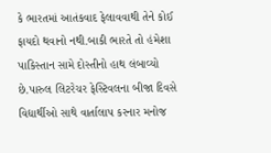કે ભારતમાં આતંકવાદ ફેલાવવાથી તેને કોઈ ફાયદો થવાનો નથી.બાકી ભારતે તો હંમેશા પાકિસ્તાન સામે દોસ્તીનો હાથ લંબાવ્યો છે.પારુલ લિટરેચર ફેસ્ટિવલના બીજા દિવસે વિદ્યાર્થીઓ સાથે વાર્તાલાપ કરનાર મનોજ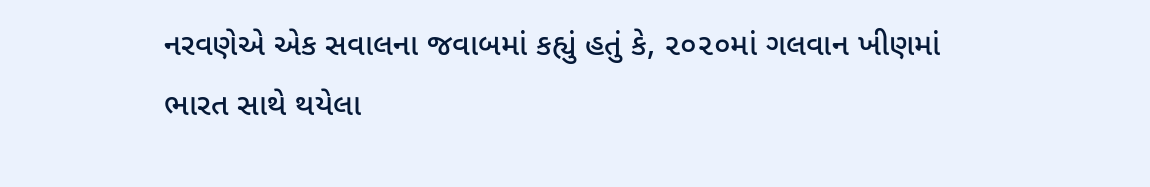નરવણેએ એક સવાલના જવાબમાં કહ્યું હતું કે, ૨૦૨૦માં ગલવાન ખીણમાં ભારત સાથે થયેલા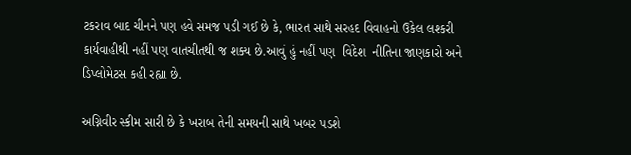ટકરાવ બાદ ચીનને પણ હવે સમજ પડી ગઈ છે કે, ભારત સાથે સરહદ વિવાહનો ઉકેલ લશ્કરી કાર્યવાહીથી નહીં પણ વાતચીતથી જ શક્ય છે.આવું હું નહીં પણ  વિદેશ  નીતિના જાણકારો અને ડિપ્લોમેટસ કહી રહ્યા છે.

અગ્નિવીર સ્કીમ સારી છે કે ખરાબ તેની સમયની સાથે ખબર પડશે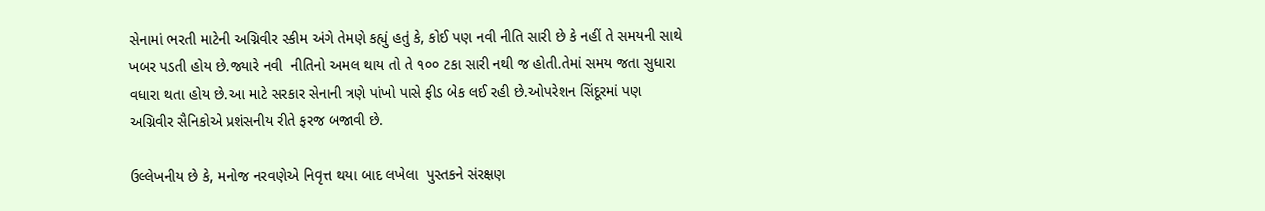સેનામાં ભરતી માટેની અગ્નિવીર સ્કીમ અંગે તેમણે કહ્યું હતું કે, કોઈ પણ નવી નીતિ સારી છે કે નહીં તે સમયની સાથે ખબર પડતી હોય છે.જ્યારે નવી  નીતિનો અમલ થાય તો તે ૧૦૦ ટકા સારી નથી જ હોતી.તેમાં સમય જતા સુધારા વધારા થતા હોય છે.આ માટે સરકાર સેનાની ત્રણે પાંખો પાસે ફીડ બેક લઈ રહી છે.ઓપરેશન સિંદૂરમાં પણ અગ્નિવીર સૈનિકોએ પ્રશંસનીય રીતે ફરજ બજાવી છે.

ઉલ્લેખનીય છે કે, મનોજ નરવણેએ નિવૃત્ત થયા બાદ લખેલા  પુસ્તકને સંરક્ષણ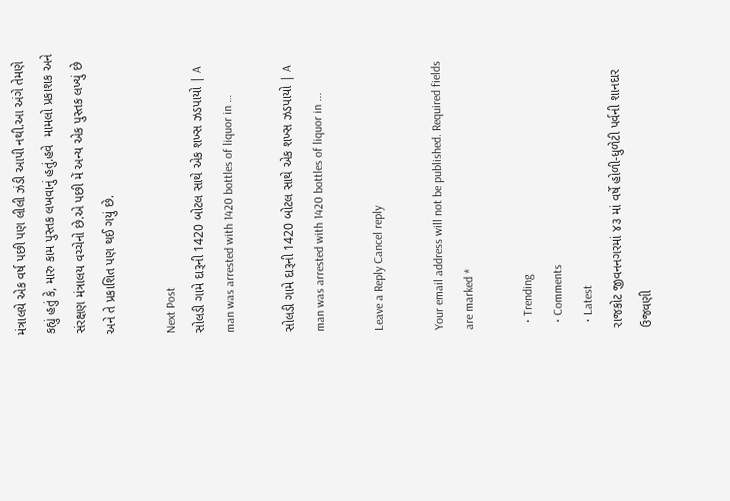મંત્રાલયે એક વર્ષ પછી પણ લીલી ઝંડી આપી નથી.આ અંગે તેમણે કહ્યું હતું કે, મારુ કામ પુસ્તક લખવાનું હતું.હવે  મામલો પ્રકાશક અને સંરક્ષણ મંત્રાલય વચ્ચેનો છે.એ પછી મેં અન્ય એક પુસ્તક લખ્યું છે અને તે પ્રકાશિત પણ થઈ ગયું છે.

Next Post
સોલડી ગામે દારૂની 1420 બોટલ સાથે એક શખ્સ ઝડપાયો | A man was arrested with 1420 bottles of liquor in …

સોલડી ગામે દારૂની 1420 બોટલ સાથે એક શખ્સ ઝડપાયો | A man was arrested with 1420 bottles of liquor in ...

Leave a Reply Cancel reply

Your email address will not be published. Required fields are marked *

  • Trending
  • Comments
  • Latest
રાજકોટ જીવનનગરમાં ૪૩ માં વર્ષે હોળી-ધુળેટી પર્વની શાનદાર ઉજવણી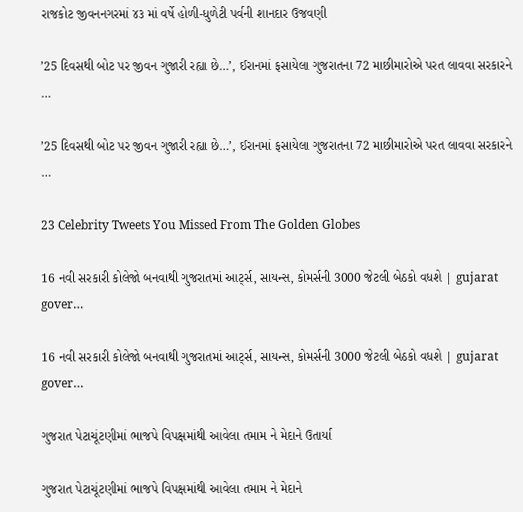રાજકોટ જીવનનગરમાં ૪૩ માં વર્ષે હોળી-ધુળેટી પર્વની શાનદાર ઉજવણી

’25 દિવસથી બોટ પર જીવન ગુજારી રહ્યા છે…’, ઈરાનમાં ફસાયેલા ગુજરાતના 72 માછીમારોએ પરત લાવવા સરકારને …

’25 દિવસથી બોટ પર જીવન ગુજારી રહ્યા છે…’, ઈરાનમાં ફસાયેલા ગુજરાતના 72 માછીમારોએ પરત લાવવા સરકારને …

23 Celebrity Tweets You Missed From The Golden Globes

16 નવી સરકારી કોલેજો બનવાથી ગુજરાતમાં આર્ટ્સ, સાયન્સ, કોમર્સની 3000 જેટલી બેઠકો વધશે | gujarat gover…

16 નવી સરકારી કોલેજો બનવાથી ગુજરાતમાં આર્ટ્સ, સાયન્સ, કોમર્સની 3000 જેટલી બેઠકો વધશે | gujarat gover…

ગુજરાત પેટાચૂંટણીમાં ભાજપે વિપક્ષમાંથી આવેલા તમામ ને મેદાને ઉતાર્યા

ગુજરાત પેટાચૂંટણીમાં ભાજપે વિપક્ષમાંથી આવેલા તમામ ને મેદાને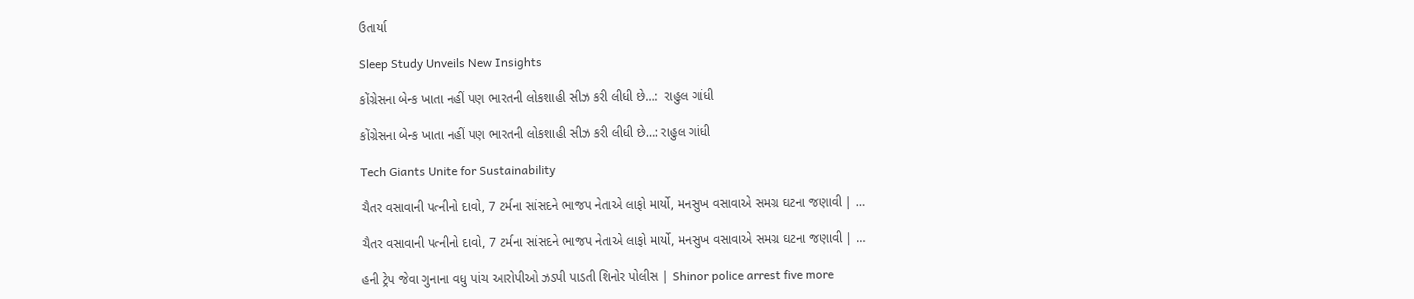ઉતાર્યા

Sleep Study Unveils New Insights

કોંગ્રેસના બેન્ક ખાતા નહીં પણ ભારતની લોકશાહી સીઝ કરી લીધી છે…:  રાહુલ ગાંધી

કોંગ્રેસના બેન્ક ખાતા નહીં પણ ભારતની લોકશાહી સીઝ કરી લીધી છે…: રાહુલ ગાંધી

Tech Giants Unite for Sustainability

ચૈતર વસાવાની પત્નીનો દાવો, 7 ટર્મના સાંસદને ભાજપ નેતાએ લાફો માર્યો, મનસુખ વસાવાએ સમગ્ર ઘટના જણાવી | …

ચૈતર વસાવાની પત્નીનો દાવો, 7 ટર્મના સાંસદને ભાજપ નેતાએ લાફો માર્યો, મનસુખ વસાવાએ સમગ્ર ઘટના જણાવી | …

હની ટ્રેપ જેવા ગુનાના વધુ પાંચ આરોપીઓ ઝડપી પાડતી શિનોર પોલીસ | Shinor police arrest five more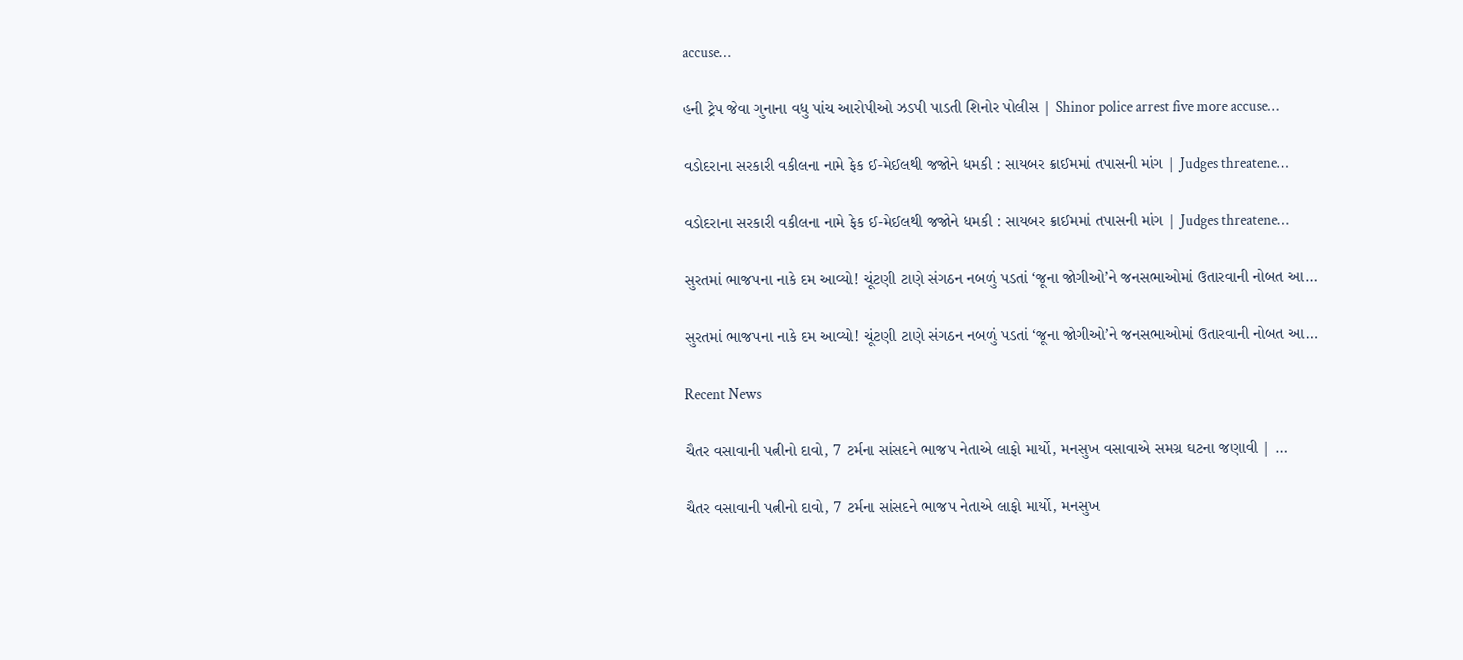accuse…

હની ટ્રેપ જેવા ગુનાના વધુ પાંચ આરોપીઓ ઝડપી પાડતી શિનોર પોલીસ | Shinor police arrest five more accuse…

વડોદરાના સરકારી વકીલના નામે ફેક ઈ-મેઈલથી જજોને ધમકી : સાયબર ક્રાઈમમાં તપાસની માંગ | Judges threatene…

વડોદરાના સરકારી વકીલના નામે ફેક ઈ-મેઈલથી જજોને ધમકી : સાયબર ક્રાઈમમાં તપાસની માંગ | Judges threatene…

સુરતમાં ભાજપના નાકે દમ આવ્યો! ચૂંટણી ટાણે સંગઠન નબળું પડતાં ‘જૂના જોગીઓ’ને જનસભાઓમાં ઉતારવાની નોબત આ…

સુરતમાં ભાજપના નાકે દમ આવ્યો! ચૂંટણી ટાણે સંગઠન નબળું પડતાં ‘જૂના જોગીઓ’ને જનસભાઓમાં ઉતારવાની નોબત આ…

Recent News

ચૈતર વસાવાની પત્નીનો દાવો, 7 ટર્મના સાંસદને ભાજપ નેતાએ લાફો માર્યો, મનસુખ વસાવાએ સમગ્ર ઘટના જણાવી | …

ચૈતર વસાવાની પત્નીનો દાવો, 7 ટર્મના સાંસદને ભાજપ નેતાએ લાફો માર્યો, મનસુખ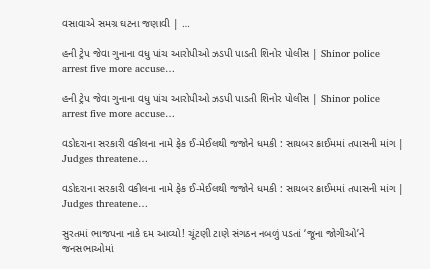વસાવાએ સમગ્ર ઘટના જણાવી | …

હની ટ્રેપ જેવા ગુનાના વધુ પાંચ આરોપીઓ ઝડપી પાડતી શિનોર પોલીસ | Shinor police arrest five more accuse…

હની ટ્રેપ જેવા ગુનાના વધુ પાંચ આરોપીઓ ઝડપી પાડતી શિનોર પોલીસ | Shinor police arrest five more accuse…

વડોદરાના સરકારી વકીલના નામે ફેક ઈ-મેઈલથી જજોને ધમકી : સાયબર ક્રાઈમમાં તપાસની માંગ | Judges threatene…

વડોદરાના સરકારી વકીલના નામે ફેક ઈ-મેઈલથી જજોને ધમકી : સાયબર ક્રાઈમમાં તપાસની માંગ | Judges threatene…

સુરતમાં ભાજપના નાકે દમ આવ્યો! ચૂંટણી ટાણે સંગઠન નબળું પડતાં ‘જૂના જોગીઓ’ને જનસભાઓમાં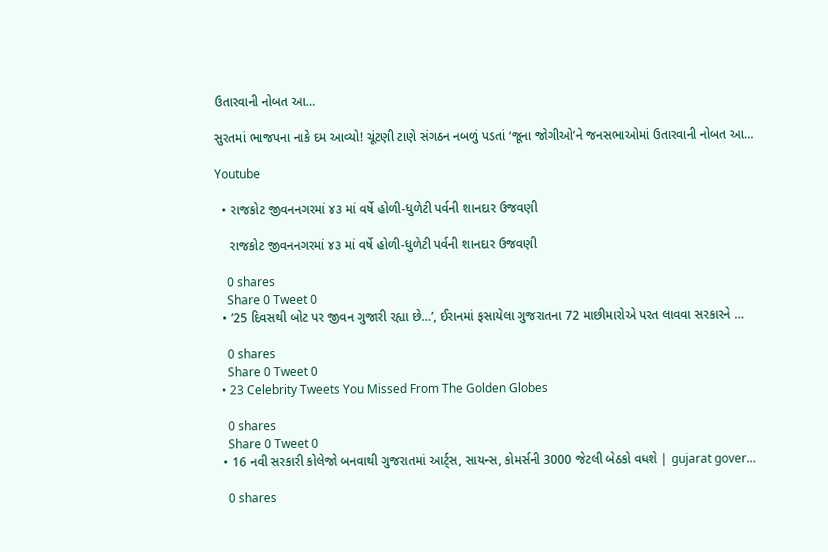ઉતારવાની નોબત આ…

સુરતમાં ભાજપના નાકે દમ આવ્યો! ચૂંટણી ટાણે સંગઠન નબળું પડતાં ‘જૂના જોગીઓ’ને જનસભાઓમાં ઉતારવાની નોબત આ…

Youtube

  • રાજકોટ જીવનનગરમાં ૪૩ માં વર્ષે હોળી-ધુળેટી પર્વની શાનદાર ઉજવણી

    રાજકોટ જીવનનગરમાં ૪૩ માં વર્ષે હોળી-ધુળેટી પર્વની શાનદાર ઉજવણી

    0 shares
    Share 0 Tweet 0
  • ’25 દિવસથી બોટ પર જીવન ગુજારી રહ્યા છે…’, ઈરાનમાં ફસાયેલા ગુજરાતના 72 માછીમારોએ પરત લાવવા સરકારને …

    0 shares
    Share 0 Tweet 0
  • 23 Celebrity Tweets You Missed From The Golden Globes

    0 shares
    Share 0 Tweet 0
  • 16 નવી સરકારી કોલેજો બનવાથી ગુજરાતમાં આર્ટ્સ, સાયન્સ, કોમર્સની 3000 જેટલી બેઠકો વધશે | gujarat gover…

    0 shares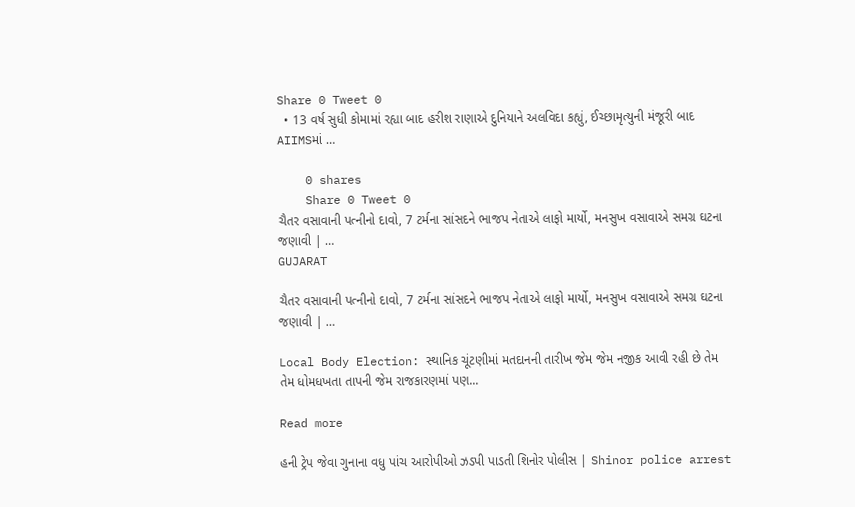Share 0 Tweet 0
  • 13 વર્ષ સુધી કોમામાં રહ્યા બાદ હરીશ રાણાએ દુનિયાને અલવિદા કહ્યું, ઈચ્છામૃત્યુની મંજૂરી બાદ AIIMSમાં …

    0 shares
    Share 0 Tweet 0
ચૈતર વસાવાની પત્નીનો દાવો, 7 ટર્મના સાંસદને ભાજપ નેતાએ લાફો માર્યો, મનસુખ વસાવાએ સમગ્ર ઘટના જણાવી | …
GUJARAT

ચૈતર વસાવાની પત્નીનો દાવો, 7 ટર્મના સાંસદને ભાજપ નેતાએ લાફો માર્યો, મનસુખ વસાવાએ સમગ્ર ઘટના જણાવી | …

Local Body Election: સ્થાનિક ચૂંટણીમાં મતદાનની તારીખ જેમ જેમ નજીક આવી રહી છે તેમ તેમ ધોમધખતા તાપની જેમ રાજકારણમાં પણ...

Read more

હની ટ્રેપ જેવા ગુનાના વધુ પાંચ આરોપીઓ ઝડપી પાડતી શિનોર પોલીસ | Shinor police arrest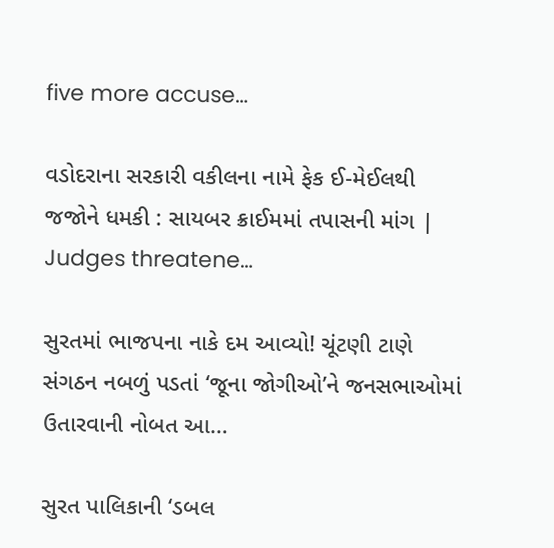five more accuse…

વડોદરાના સરકારી વકીલના નામે ફેક ઈ-મેઈલથી જજોને ધમકી : સાયબર ક્રાઈમમાં તપાસની માંગ | Judges threatene…

સુરતમાં ભાજપના નાકે દમ આવ્યો! ચૂંટણી ટાણે સંગઠન નબળું પડતાં ‘જૂના જોગીઓ’ને જનસભાઓમાં ઉતારવાની નોબત આ…

સુરત પાલિકાની ‘ડબલ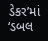ડેકર’માં ‘ડબલ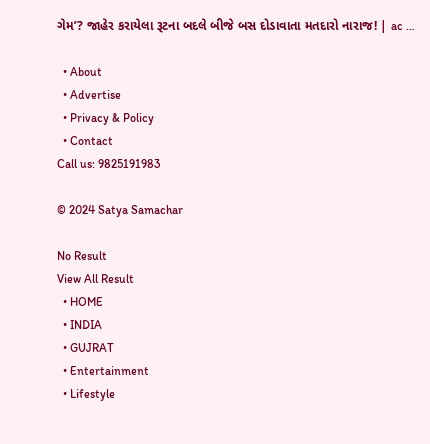ગેમ’? જાહેર કરાયેલા રૂટના બદલે બીજે બસ દોડાવાતા મતદારો નારાજ! | ac …

  • About
  • Advertise
  • Privacy & Policy
  • Contact
Call us: 9825191983

© 2024 Satya Samachar

No Result
View All Result
  • HOME
  • INDIA
  • GUJRAT
  • Entertainment
  • Lifestyle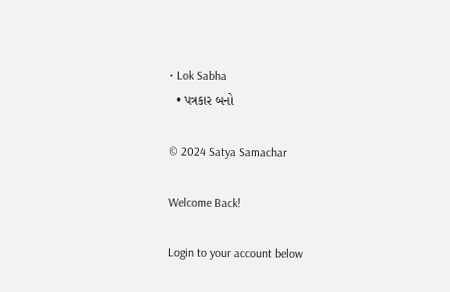• Lok Sabha
  • પત્રકાર બનો

© 2024 Satya Samachar

Welcome Back!

Login to your account below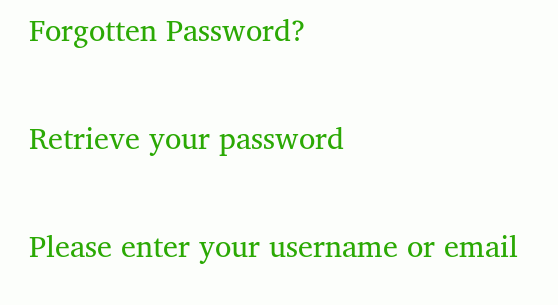Forgotten Password?

Retrieve your password

Please enter your username or email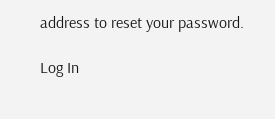address to reset your password.

Log In